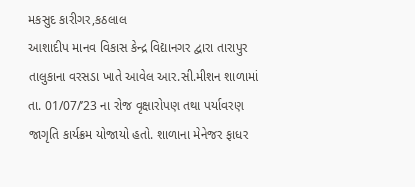મકસુદ કારીગર,કઠલાલ
આશાદીપ માનવ વિકાસ કેન્દ્ર વિદ્યાનગર દ્વારા તારાપુર તાલુકાના વરસડા ખાતે આવેલ આર.સી.મીશન શાળામાં તા. 01/07/’23 ના રોજ વૃક્ષારોપણ તથા પર્યાવરણ જાગૃતિ કાર્યક્રમ યોજાયો હતો. શાળાના મેનેજર ફાધર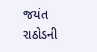જયંત રાઠોડની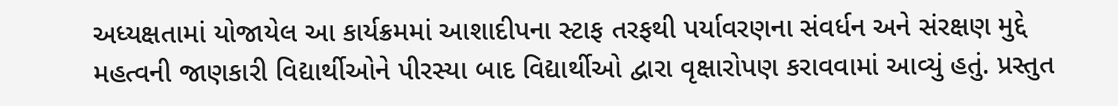અધ્યક્ષતામાં યોજાયેલ આ કાર્યક્રમમાં આશાદીપના સ્ટાફ તરફથી પર્યાવરણના સંવર્ધન અને સંરક્ષણ મુદ્દે મહત્વની જાણકારી વિદ્યાર્થીઓને પીરસ્યા બાદ વિદ્યાર્થીઓ દ્વારા વૃક્ષારોપણ કરાવવામાં આવ્યું હતું. પ્રસ્તુત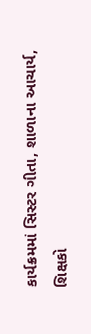કાર્યક્રમમાં સિસ્ટર ગીતા, શાળાના આચાર્ય, શિક્ષકો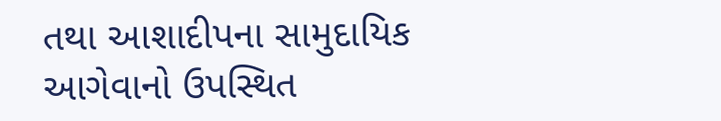તથા આશાદીપના સામુદાયિક આગેવાનો ઉપસ્થિત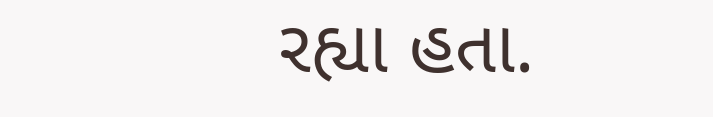રહ્યા હતા.